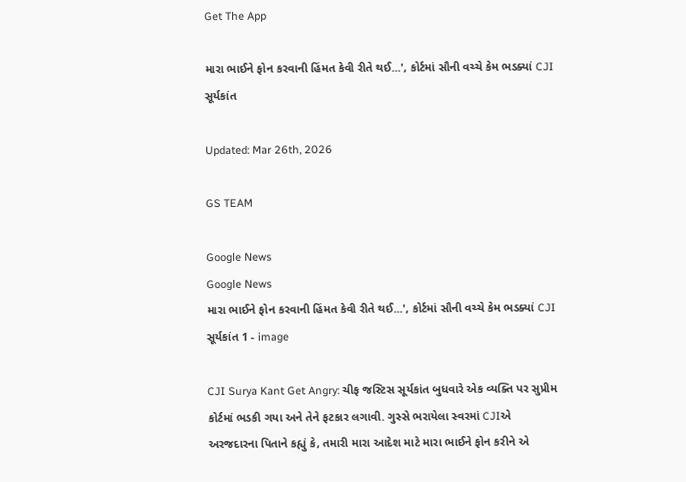Get The App

મારા ભાઈને ફોન કરવાની હિંમત કેવી રીતે થઈ...', કોર્ટમાં સૌની વચ્ચે કેમ ભડક્યાં CJI સૂર્યકાંત

Updated: Mar 26th, 2026

GS TEAM

Google News
Google News
મારા ભાઈને ફોન કરવાની હિંમત કેવી રીતે થઈ...', કોર્ટમાં સૌની વચ્ચે કેમ ભડક્યાં CJI સૂર્યકાંત 1 - image

CJI Surya Kant Get Angry: ચીફ જસ્ટિસ સૂર્યકાંત બુધવારે એક વ્યક્તિ પર સુપ્રીમ કોર્ટમાં ભડકી ગયા અને તેને ફટકાર લગાવી. ગુસ્સે ભરાયેલા સ્વરમાં CJIએ અરજદારના પિતાને કહ્યું કે, તમારી મારા આદેશ માટે મારા ભાઈને ફોન કરીને એ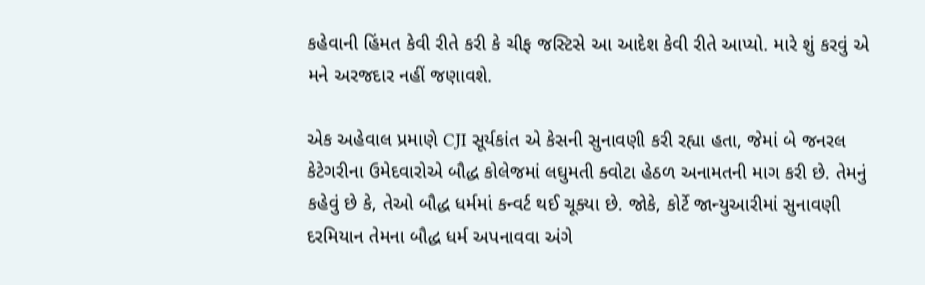કહેવાની હિંમત કેવી રીતે કરી કે ચીફ જસ્ટિસે આ આદેશ કેવી રીતે આપ્યો. મારે શું કરવું એ મને અરજદાર નહીં જણાવશે.

એક અહેવાલ પ્રમાણે CJI સૂર્યકાંત એ કેસની સુનાવણી કરી રહ્યા હતા, જેમાં બે જનરલ કેટેગરીના ઉમેદવારોએ બૌદ્ધ કોલેજમાં લઘુમતી ક્વોટા હેઠળ અનામતની માગ કરી છે. તેમનું કહેવું છે કે, તેઓ બૌદ્ધ ધર્મમાં કન્વર્ટ થઈ ચૂક્યા છે. જોકે, કોર્ટે જાન્યુઆરીમાં સુનાવણી દરમિયાન તેમના બૌદ્ધ ધર્મ અપનાવવા અંગે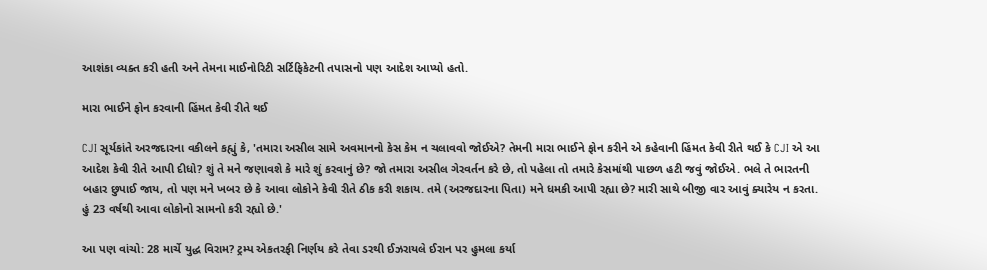આશંકા વ્યક્ત કરી હતી અને તેમના માઈનોરિટી સર્ટિફિકેટની તપાસનો પણ આદેશ આપ્યો હતો.

મારા ભાઈને ફોન કરવાની હિંમત કેવી રીતે થઈ

CJI સૂર્યકાંતે અરજદારના વકીલને કહ્યું કે, 'તમારા અસીલ સામે અવમાનનો કેસ કેમ ન ચલાવવો જોઈએ? તેમની મારા ભાઈને ફોન કરીને એ કહેવાની હિંમત કેવી રીતે થઈ કે CJI એ આ આદેશ કેવી રીતે આપી દીધો? શું તે મને જણાવશે કે મારે શું કરવાનું છે? જો તમારા અસીલ ગેરવર્તન કરે છે, તો પહેલા તો તમારે કેસમાંથી પાછળ હટી જવું જોઈએ. ભલે તે ભારતની બહાર છુપાઈ જાય, તો પણ મને ખબર છે કે આવા લોકોને કેવી રીતે ઠીક કરી શકાય. તમે (અરજદારના પિતા) મને ધમકી આપી રહ્યા છે? મારી સાથે બીજી વાર આવું ક્યારેય ન કરતા. હું 23 વર્ષથી આવા લોકોનો સામનો કરી રહ્યો છે.'

આ પણ વાંચો: 28 માર્ચે યુદ્ધ વિરામ? ટ્રમ્પ એકતરફી નિર્ણય કરે તેવા ડરથી ઈઝરાયલે ઈરાન પર હુમલા કર્યા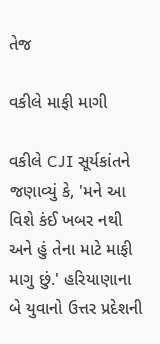તેજ

વકીલે માફી માગી

વકીલે CJI સૂર્યકાંતને જણાવ્યું કે, 'મને આ વિશે કંઈ ખબર નથી અને હું તેના માટે માફી માગુ છું.' હરિયાણાના બે યુવાનો ઉત્તર પ્રદેશની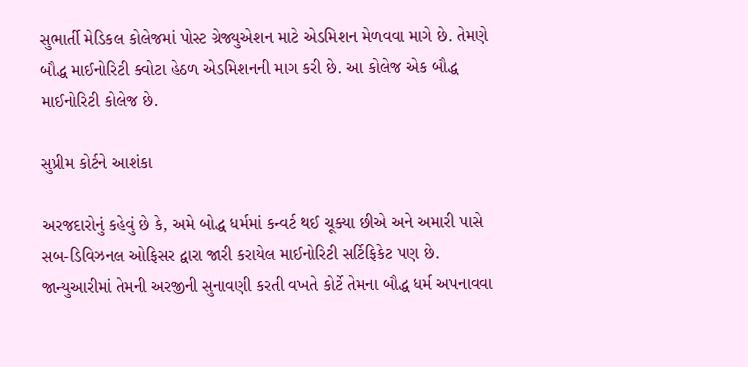સુભાર્તી મેડિકલ કોલેજમાં પોસ્ટ ગ્રેજ્યુએશન માટે એડમિશન મેળવવા માગે છે. તેમણે બૌદ્ધ માઈનોરિટી ક્વોટા હેઠળ એડમિશનની માગ કરી છે. આ કોલેજ એક બૌદ્ધ માઈનોરિટી કોલેજ છે.

સુપ્રીમ કોર્ટને આશંકા

અરજદારોનું કહેવું છે કે, અમે બોદ્ધ ધર્મમાં કન્વર્ટ થઈ ચૂક્યા છીએ અને અમારી પાસે સબ-ડિવિઝનલ ઓફિસર દ્વારા જારી કરાયેલ માઈનોરિટી સર્ટિફિકેટ પણ છે. જાન્યુઆરીમાં તેમની અરજીની સુનાવણી કરતી વખતે કોર્ટે તેમના બૌદ્ધ ધર્મ અપનાવવા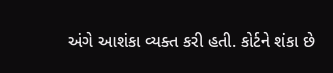અંગે આશંકા વ્યક્ત કરી હતી. કોર્ટને શંકા છે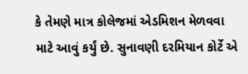કે તેમણે માત્ર કોલેજમાં એડમિશન મેળવવા માટે આવું કર્યું છે. સુનાવણી દરમિયાન કોર્ટે એ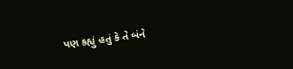પણ કહ્યું હતું કે તે બંને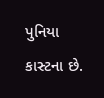પુનિયા કાસ્ટના છે.